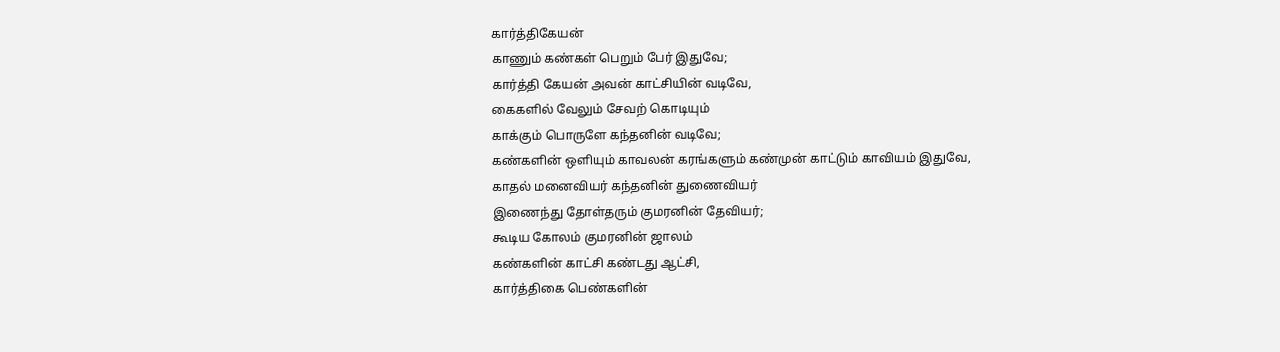கார்த்திகேயன்
காணும் கண்கள் பெறும் பேர் இதுவே;
கார்த்தி கேயன் அவன் காட்சியின் வடிவே,
கைகளில் வேலும் சேவற் கொடியும்
காக்கும் பொருளே கந்தனின் வடிவே;
கண்களின் ஒளியும் காவலன் கரங்களும் கண்முன் காட்டும் காவியம் இதுவே,
காதல் மனைவியர் கந்தனின் துணைவியர்
இணைந்து தோள்தரும் குமரனின் தேவியர்;
கூடிய கோலம் குமரனின் ஜாலம்
கண்களின் காட்சி கண்டது ஆட்சி,
கார்த்திகை பெண்களின்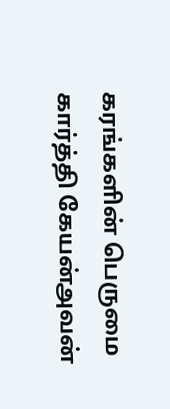கரங்களின் பெருமை
கார்த்தி கேயன்அவன்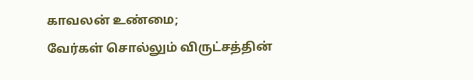காவலன் உண்மை;
வேர்கள் சொல்லும் விருட்சத்தின்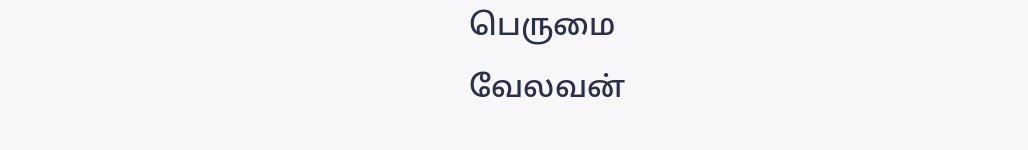பெருமை
வேலவன்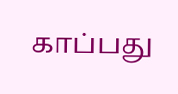காப்பது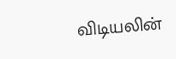விடியலின்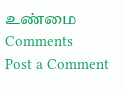உண்மை
Comments
Post a Comment